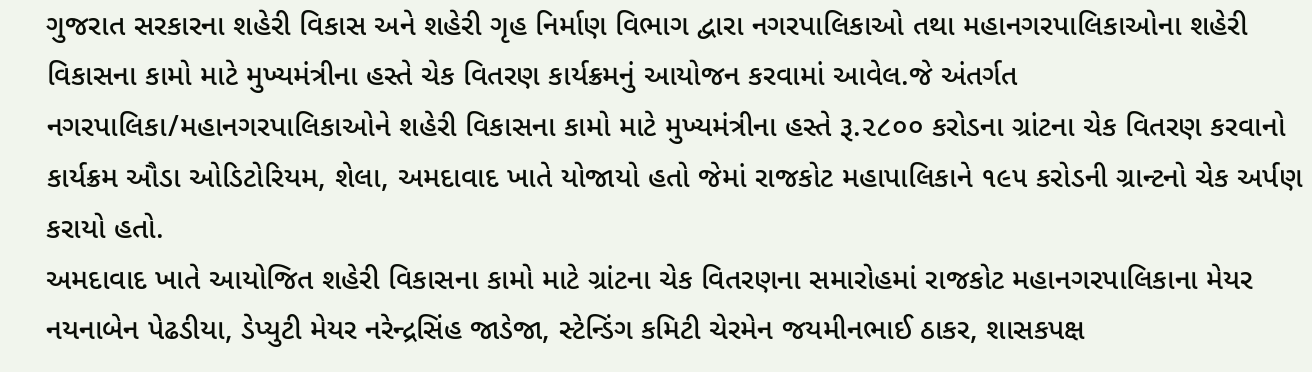ગુજરાત સરકારના શહેરી વિકાસ અને શહેરી ગૃહ નિર્માણ વિભાગ દ્વારા નગરપાલિકાઓ તથા મહાનગરપાલિકાઓના શહેરી વિકાસના કામો માટે મુખ્યમંત્રીના હસ્તે ચેક વિતરણ કાર્યક્રમનું આયોજન કરવામાં આવેલ.જે અંતર્ગત નગરપાલિકા/મહાનગરપાલિકાઓને શહેરી વિકાસના કામો માટે મુખ્યમંત્રીના હસ્તે રૂ.૨૮૦૦ કરોડના ગ્રાંટના ચેક વિતરણ કરવાનો કાર્યક્રમ ઔડા ઓડિટોરિયમ, શેલા, અમદાવાદ ખાતે યોજાયો હતો જેમાં રાજકોટ મહાપાલિકાને ૧૯૫ કરોડની ગ્રાન્ટનો ચેક અર્પણ કરાયો હતો.
અમદાવાદ ખાતે આયોજિત શહેરી વિકાસના કામો માટે ગ્રાંટના ચેક વિતરણના સમારોહમાં રાજકોટ મહાનગરપાલિકાના મેયર નયનાબેન પેઢડીયા, ડેપ્યુટી મેયર નરેન્દ્રસિંહ જાડેજા, સ્ટેન્ડિંગ કમિટી ચેરમેન જયમીનભાઈ ઠાકર, શાસકપક્ષ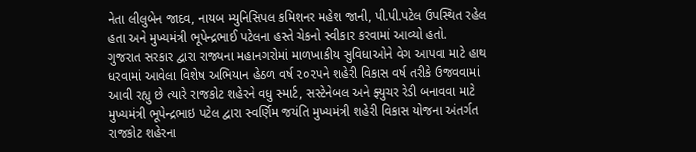નેતા લીલુબેન જાદવ, નાયબ મ્યુનિસિપલ કમિશનર મહેશ જાની, પી.પી.પટેલ ઉપસ્થિત રહેલ હતા અને મુખ્યમંત્રી ભૂપેન્દ્રભાઈ પટેલના હસ્તે ચેકનો સ્વીકાર કરવામાં આવ્યો હતો.
ગુજરાત સરકાર દ્વારા રાજ્યના મહાનગરોમાં માળખાકીય સુવિધાઓને વેગ આપવા માટે હાથ ધરવામાં આવેલા વિશેષ અભિયાન હેઠળ વર્ષ ૨૦૨૫ને શહેરી વિકાસ વર્ષ તરીકે ઉજવવામાં આવી રહ્યુ છે ત્યારે રાજકોટ શહેરને વધુ સ્માર્ટ, સસ્ટેનેબલ અને ફ્યુચર રેડી બનાવવા માટે મુખ્યમંત્રી ભૂપેન્દ્રભાઇ પટેલ દ્વારા સ્વર્ણિમ જયંતિ મુખ્યમંત્રી શહેરી વિકાસ યોજના અંતર્ગત રાજકોટ શહેરના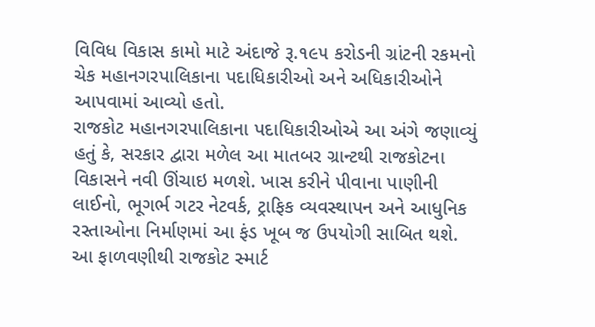વિવિધ વિકાસ કામો માટે અંદાજે રૂ.૧૯૫ કરોડની ગ્રાંટની રકમનો ચેક મહાનગરપાલિકાના પદાધિકારીઓ અને અધિકારીઓને આપવામાં આવ્યો હતો.
રાજકોટ મહાનગરપાલિકાના પદાધિકારીઓએ આ અંગે જણાવ્યું હતું કે, સરકાર દ્વારા મળેલ આ માતબર ગ્રાન્ટથી રાજકોટના વિકાસને નવી ઊંચાઇ મળશે. ખાસ કરીને પીવાના પાણીની લાઈનો, ભૂગર્ભ ગટર નેટવર્ક, ટ્રાફિક વ્યવસ્થાપન અને આધુનિક રસ્તાઓના નિર્માણમાં આ ફંડ ખૂબ જ ઉપયોગી સાબિત થશે. આ ફાળવણીથી રાજકોટ સ્માર્ટ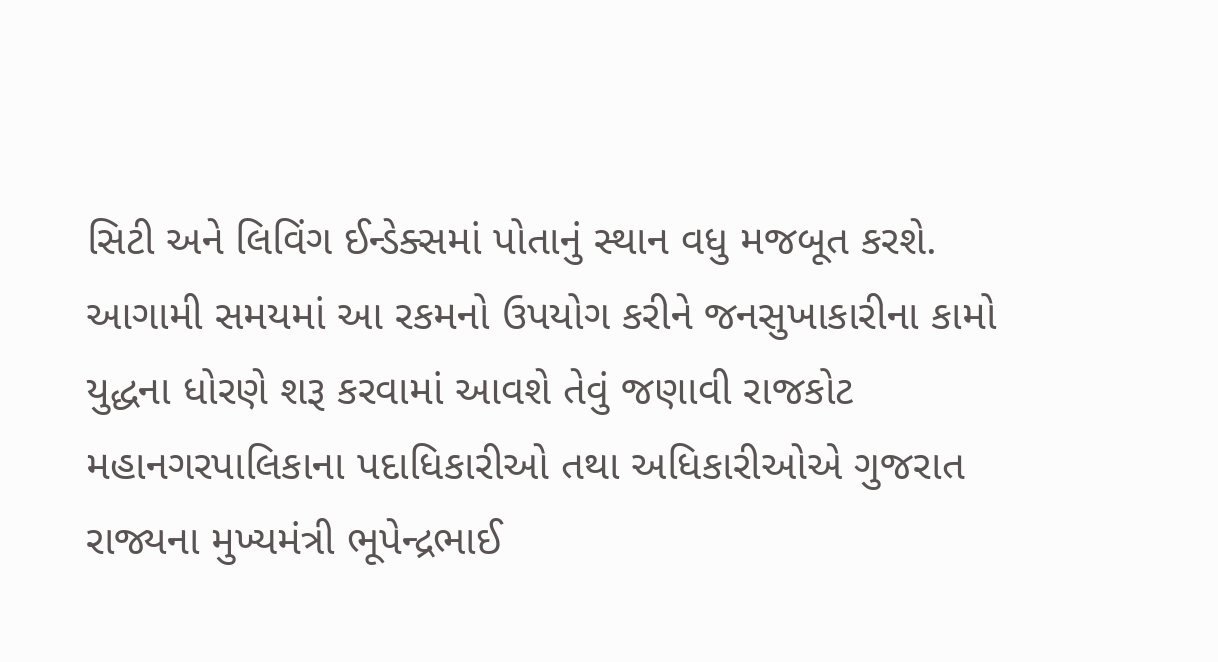સિટી અને લિવિંગ ઈન્ડેક્સમાં પોતાનું સ્થાન વધુ મજબૂત કરશે. આગામી સમયમાં આ રકમનો ઉપયોગ કરીને જનસુખાકારીના કામો યુદ્ધના ધોરણે શરૂ કરવામાં આવશે તેવું જણાવી રાજકોટ મહાનગરપાલિકાના પદાધિકારીઓ તથા અધિકારીઓએ ગુજરાત રાજ્યના મુખ્યમંત્રી ભૂપેન્દ્રભાઈ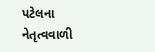પટેલના નેતૃત્વવાળી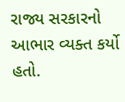રાજ્ય સરકારનો આભાર વ્યક્ત કર્યો હતો.